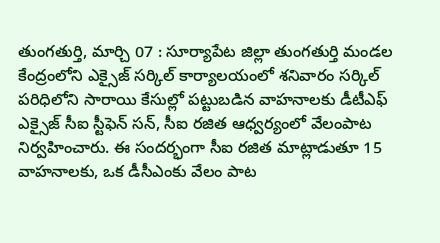తుంగతుర్తి, మార్చి 07 : సూర్యాపేట జిల్లా తుంగతుర్తి మండల కేంద్రంలోని ఎక్సైజ్ సర్కిల్ కార్యాలయంలో శనివారం సర్కిల్ పరిధిలోని సారాయి కేసుల్లో పట్టుబడిన వాహనాలకు డీటీఎఫ్ ఎక్సైజ్ సీఐ స్టీఫెన్ సన్, సీఐ రజిత ఆధ్వర్యంలో వేలంపాట నిర్వహించారు. ఈ సందర్భంగా సీఐ రజిత మాట్లాడుతూ 15 వాహనాలకు, ఒక డీసీఎంకు వేలం పాట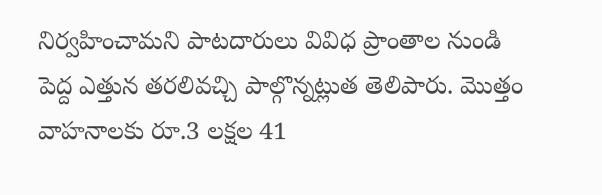నిర్వహించామని పాటదారులు వివిధ ప్రాంతాల నుండి పెద్ద ఎత్తున తరలివచ్చి పాల్గొన్నట్లుత తెలిపారు. మొత్తం వాహనాలకు రూ.3 లక్షల 41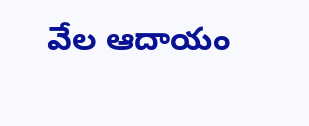వేల ఆదాయం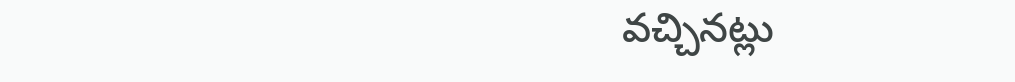వచ్చినట్లు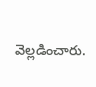వెల్లడించారు.